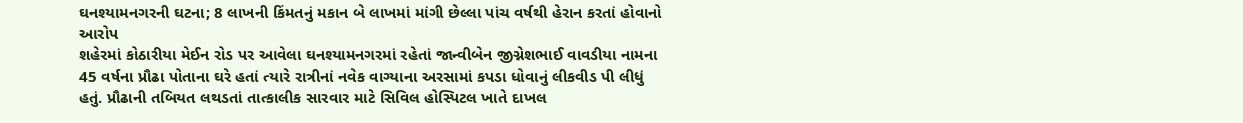ઘનશ્યામનગરની ઘટના; 8 લાખની કિંમતનું મકાન બે લાખમાં માંગી છેલ્લા પાંચ વર્ષથી હેરાન કરતાં હોવાનો આરોપ
શહેરમાં કોઠારીયા મેઈન રોડ પર આવેલા ઘનશ્યામનગરમાં રહેતાં જાન્વીબેન જીગ્નેશભાઈ વાવડીયા નામના 45 વર્ષના પ્રૌઢા પોતાના ઘરે હતાં ત્યારે રાત્રીનાં નવેક વાગ્યાના અરસામાં કપડા ધોવાનું લીકવીડ પી લીધું હતું. પ્રૌઢાની તબિયત લથડતાં તાત્કાલીક સારવાર માટે સિવિલ હોસ્પિટલ ખાતે દાખલ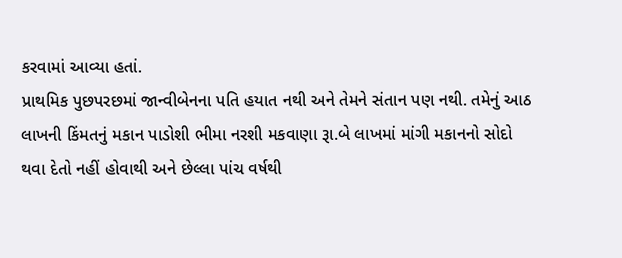કરવામાં આવ્યા હતાં.
પ્રાથમિક પુછપરછમાં જાન્વીબેનના પતિ હયાત નથી અને તેમને સંતાન પણ નથી. તમેનું આઠ લાખની કિંમતનું મકાન પાડોશી ભીમા નરશી મકવાણા રૂા.બે લાખમાં માંગી મકાનનો સોદો થવા દેતો નહીં હોવાથી અને છેલ્લા પાંચ વર્ષથી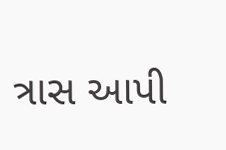ત્રાસ આપી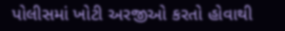પોલીસમાં ખોટી અરજીઓ કરતો હોવાથી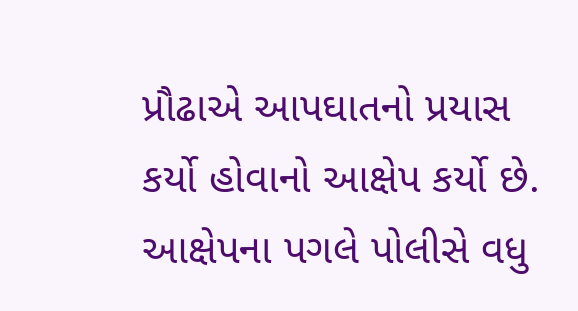પ્રૌઢાએ આપઘાતનો પ્રયાસ કર્યો હોવાનો આક્ષેપ કર્યો છે. આક્ષેપના પગલે પોલીસે વધુ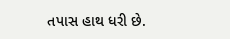તપાસ હાથ ધરી છે.